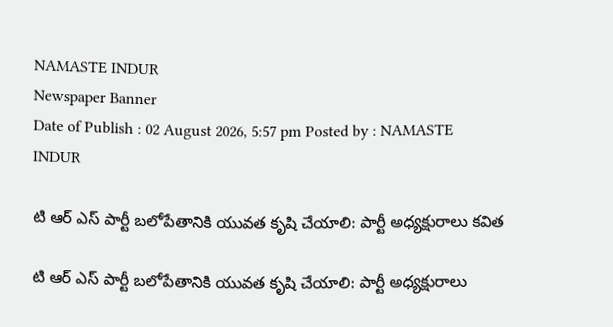NAMASTE INDUR
Newspaper Banner
Date of Publish : 02 August 2026, 5:57 pm Posted by : NAMASTE INDUR

టి ఆర్ ఎస్ పార్టీ బలోపేతానికి యువత కృషి చేయాలి: పార్టీ అధ్యక్షురాలు కవిత

టి ఆర్ ఎస్ పార్టీ బలోపేతానికి యువత కృషి చేయాలి: పార్టీ అధ్యక్షురాలు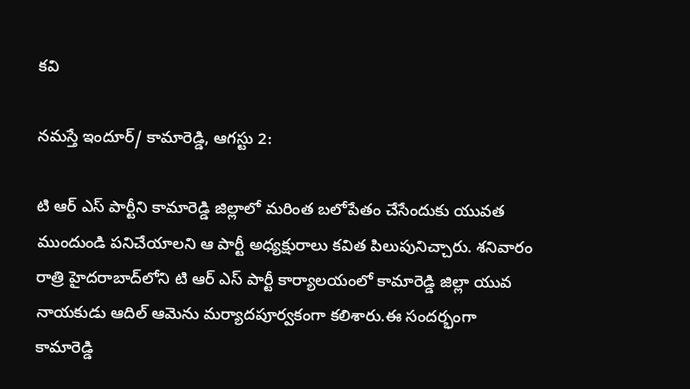కవి

నమస్తే ఇందూర్/ కామారెడ్డి, ఆగస్టు 2:

టి ఆర్ ఎస్ పార్టీని కామారెడ్డి జిల్లాలో మరింత బలోపేతం చేసేందుకు యువత ముందుండి పనిచేయాలని ఆ పార్టీ అధ్యక్షురాలు కవిత పిలుపునిచ్చారు. శనివారం రాత్రి హైదరాబాద్‌లోని టి ఆర్ ఎస్ పార్టీ కార్యాలయంలో కామారెడ్డి జిల్లా యువ నాయకుడు ఆదిల్ ఆమెను మర్యాదపూర్వకంగా కలిశారు.ఈ సందర్భంగా కామారెడ్డి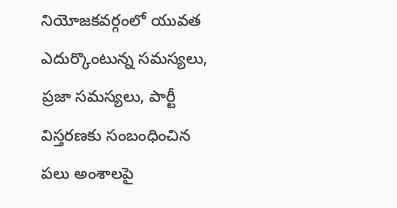నియోజకవర్గంలో యువత ఎదుర్కొంటున్న సమస్యలు, ప్రజా సమస్యలు, పార్టీ విస్తరణకు సంబంధించిన పలు అంశాలపై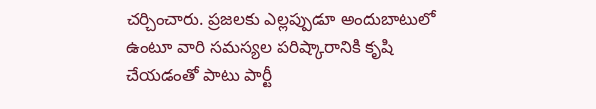చర్చించారు. ప్రజలకు ఎల్లప్పుడూ అందుబాటులో ఉంటూ వారి సమస్యల పరిష్కారానికి కృషి చేయడంతో పాటు పార్టీ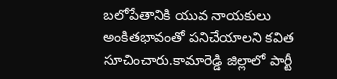బలోపేతానికి యువ నాయకులు అంకితభావంతో పనిచేయాలని కవిత సూచించారు.కామారెడ్డి జిల్లాలో పార్టీ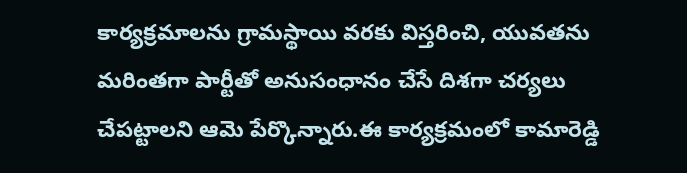కార్యక్రమాలను గ్రామస్థాయి వరకు విస్తరించి, యువతను మరింతగా పార్టీతో అనుసంధానం చేసే దిశగా చర్యలు చేపట్టాలని ఆమె పేర్కొన్నారు.ఈ కార్యక్రమంలో కామారెడ్డి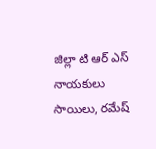జిల్లా టి ఆర్ ఎస్ నాయకులు సాయిలు, రమేష్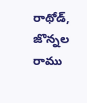రాథోడ్, జొన్నల రాము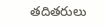తదితరులు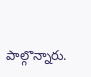పాల్గొన్నారు.